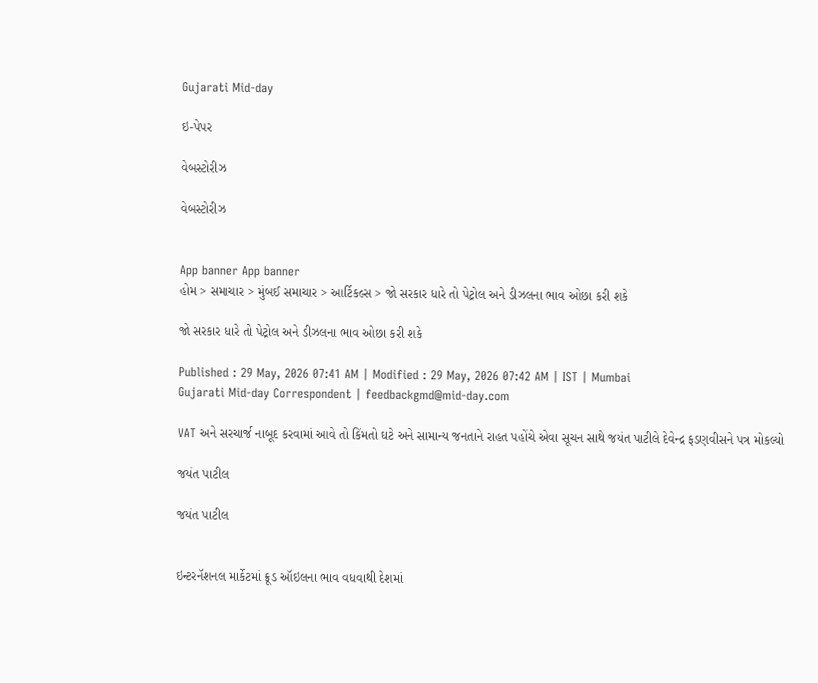Gujarati Mid-day

ઇ-પેપર

વેબસ્ટોરીઝ

વેબસ્ટોરીઝ


App banner App banner
હોમ > સમાચાર > મુંબઈ સમાચાર > આર્ટિકલ્સ > જો સરકાર ધારે તો પેટ્રોલ અને ડીઝલના ભાવ ઓછા કરી શકે

જો સરકાર ધારે તો પેટ્રોલ અને ડીઝલના ભાવ ઓછા કરી શકે

Published : 29 May, 2026 07:41 AM | Modified : 29 May, 2026 07:42 AM | IST | Mumbai
Gujarati Mid-day Correspondent | feedbackgmd@mid-day.com

VAT અને સરચાર્જ નાબૂદ કરવામાં આવે તો કિંમતો ઘટે અને સામાન્ય જનતાને રાહત પહોંચે એવા સૂચન સાથે જયંત પાટીલે દેવેન્દ્ર ફડણવીસને પત્ર મોકલ્યો

જયંત પાટીલ

જયંત પાટીલ


ઇન્ટરનૅશનલ માર્કેટમાં ક્રૂડ ઑઇલના ભાવ વધવાથી દેશમાં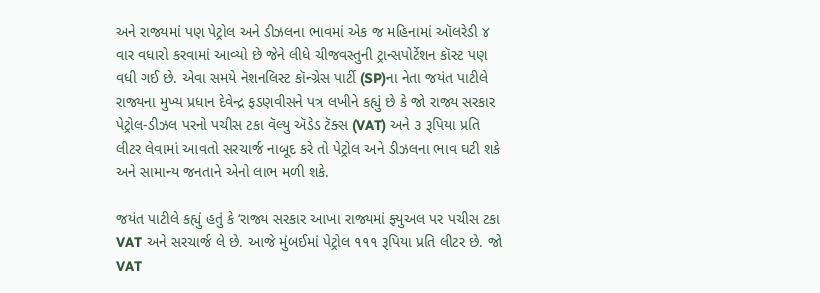અને રાજ્યમાં પણ પેટ્રોલ અને ડીઝલના ભાવમાં એક જ મહિનામાં ઑલરેડી ૪ વાર વધારો કરવામાં આવ્યો છે જેને લીધે ચીજવસ્તુની ટ્રાન્સપોર્ટેશન કૉસ્ટ પણ વધી ગઈ છે. એવા સમયે નૅશનલિસ્ટ કૉન્ગ્રેસ પાર્ટી (SP)ના નેતા જયંત પાટીલે રાજ્યના મુખ્ય પ્રધાન દેવેન્દ્ર ફડણવીસને પત્ર લખીને કહ્યું છે કે જો રાજ્ય સરકાર પેટ્રોલ-ડીઝલ પરનો પચીસ ટકા વૅલ્યુ ઍડેડ ટૅક્સ (VAT) અને ૩ રૂપિયા પ્રતિ લીટર લેવામાં આવતો સરચાર્જ નાબૂદ કરે તો પેટ્રોલ અને ડીઝલના ભાવ ઘટી શકે અને સામાન્ય જનતાને એનો લાભ મળી શકે.

જયંત પાટીલે કહ્યું હતું કે ‘રાજ્ય સરકાર આખા રાજ્યમાં ફ્યુઅલ પર પચીસ ટકા VAT અને સરચાર્જ લે છે. આજે મુંબઈમાં પેટ્રોલ ૧૧૧ રૂપિયા પ્રતિ લીટર છે. જો VAT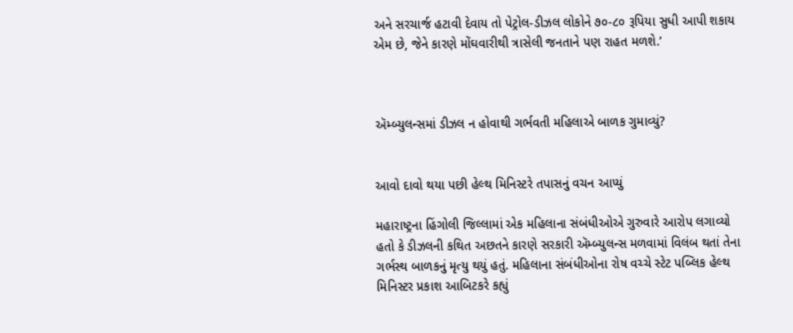અને સરચાર્જ હટાવી દેવાય તો પેટ્રોલ-ડીઝલ લોકોને ૭૦-૮૦ રૂપિયા સુધી આપી શકાય એમ છે, જેને કારણે મોંઘવારીથી ત્રાસેલી જનતાને પણ રાહત મળશે.’



ઍમ્બ્યુલન્સમાં ડીઝલ ન હોવાથી ગર્ભવતી મહિલાએ બાળક ગુમાવ્યું?


આવો દાવો થયા પછી હેલ્થ મિનિસ્ટરે તપાસનું વચન આપ્યું

મહારાષ્ટ્રના હિંગોલી જિલ્લામાં એક મહિલાના સંબંધીઓએ ગુરુવારે આરોપ લગાવ્યો હતો કે ડીઝલની કથિત અછતને કારણે સરકારી ઍમ્બ્યુલન્સ મળવામાં વિલંબ થતાં તેના ગર્ભસ્થ બાળકનું મૃત્યુ થયું હતું. મહિલાના સંબંધીઓના રોષ વચ્ચે સ્ટેટ પબ્લિક હેલ્થ મિનિસ્ટર પ્રકાશ આબિટકરે કહ્યું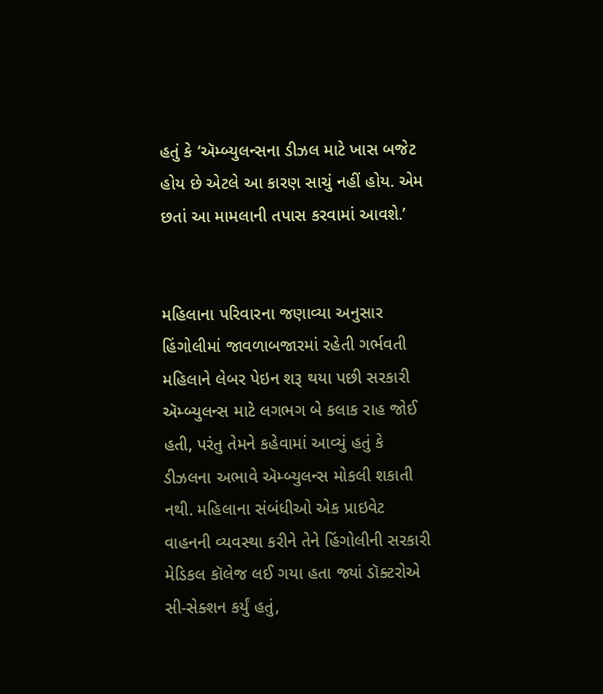હતું કે ‘ઍમ્બ્યુલન્સના ડીઝલ માટે ખાસ બજેટ હોય છે એટલે આ કારણ સાચું નહીં હોય. એમ છતાં આ મામલાની તપાસ કરવામાં આવશે.’


મહિલાના પરિવારના જણાવ્યા અનુસાર હિંગોલીમાં જાવળાબજારમાં રહેતી ગર્ભવતી મહિલાને લેબર પેઇન શરૂ થયા પછી સરકારી ઍમ્બ્યુલન્સ માટે લગભગ બે કલાક રાહ જોઈ હતી, પરંતુ તેમને કહેવામાં આવ્યું હતું કે ડીઝલના અભાવે ઍમ્બ્યુલન્સ મોકલી શકાતી નથી. મહિલાના સંબંધીઓ એક પ્રાઇવેટ વાહનની વ્યવસ્થા કરીને તેને હિંગોલીની સરકારી મેડિકલ કૉલેજ લઈ ગયા હતા જ્યાં ડૉક્ટરોએ સી-સેક્શન કર્યું હતું,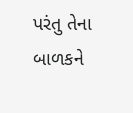પરંતુ તેના બાળકને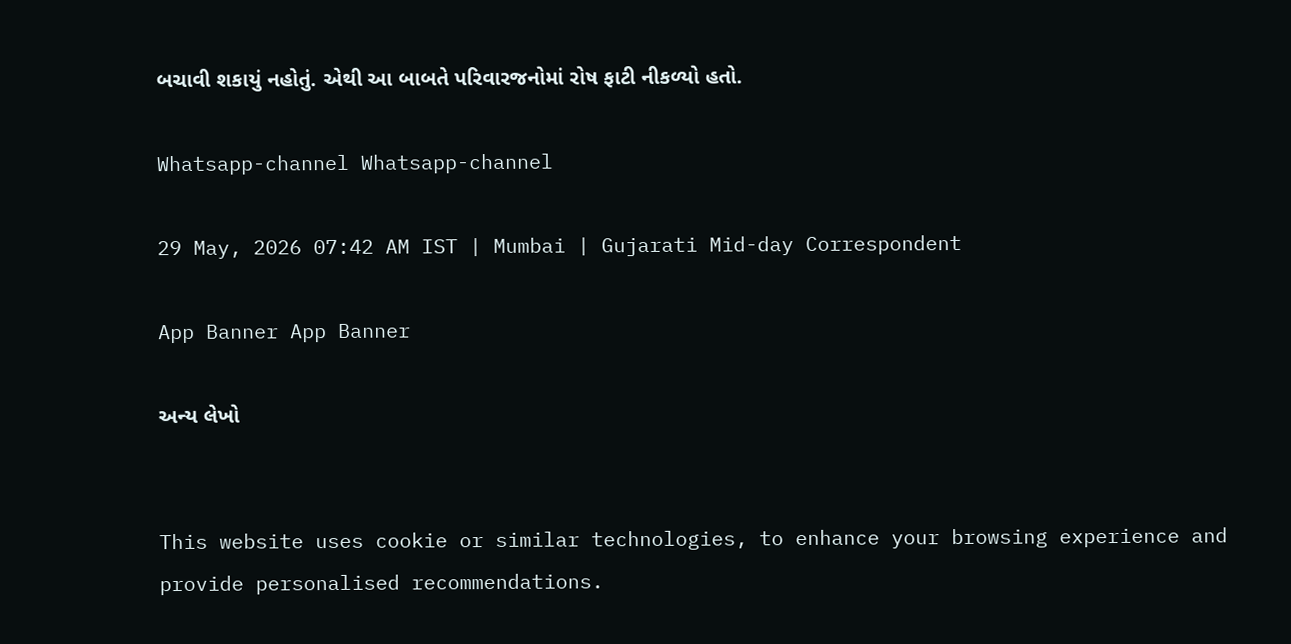બચાવી શકાયું નહોતું. એથી આ બાબતે પરિવારજનોમાં રોષ ફાટી નીકળ્યો હતો.

Whatsapp-channel Whatsapp-channel

29 May, 2026 07:42 AM IST | Mumbai | Gujarati Mid-day Correspondent

App Banner App Banner

અન્ય લેખો


This website uses cookie or similar technologies, to enhance your browsing experience and provide personalised recommendations.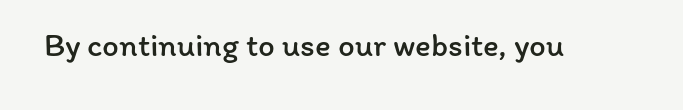By continuing to use our website, you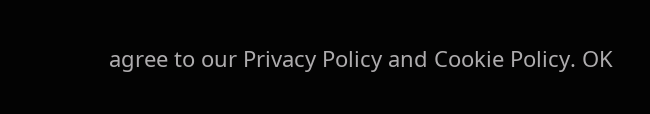agree to our Privacy Policy and Cookie Policy. OK